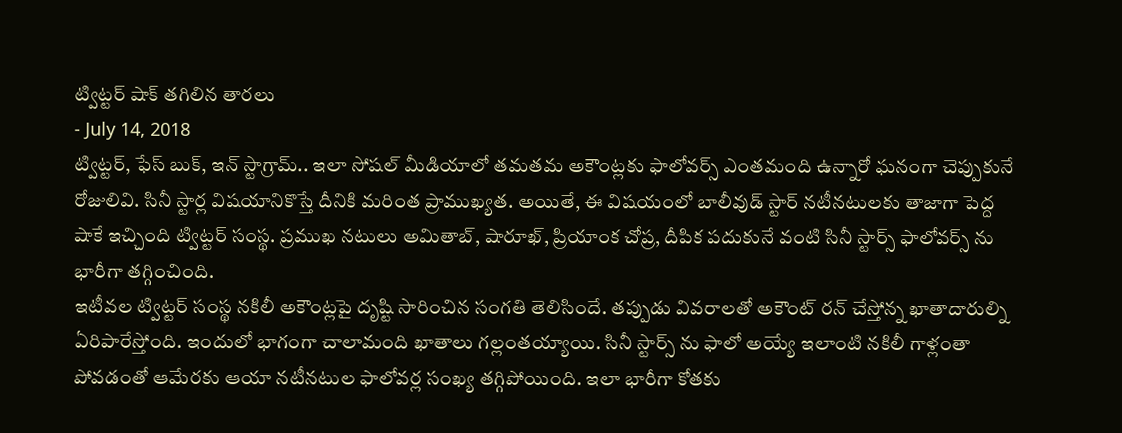ట్విట్టర్ షాక్ తగిలిన తారలు
- July 14, 2018
ట్విట్టర్, ఫేస్ బుక్, ఇన్ స్టాగ్రామ్.. ఇలా సోషల్ మీడియాలో తమతమ అకౌంట్లకు ఫాలోవర్స్ ఎంతమంది ఉన్నారో ఘనంగా చెప్పుకునే రోజులివి. సినీ స్టార్ల విషయానికొస్తే దీనికి మరింత ప్రాముఖ్యత. అయితే, ఈ విషయంలో బాలీవుడ్ స్టార్ నటీనటులకు తాజాగా పెద్ద షాకే ఇచ్చింది ట్విట్టర్ సంస్థ. ప్రముఖ నటులు అమితాబ్, షారూఖ్, ప్రియాంక చోప్ర, దీపిక పదుకునే వంటి సినీ స్టార్స్ ఫాలోవర్స్ ను భారీగా తగ్గించింది.
ఇటీవల ట్విట్టర్ సంస్థ నకిలీ అకౌంట్లపై దృష్టి సారించిన సంగతి తెలిసిందే. తప్పుడు వివరాలతో అకౌంట్ రన్ చేస్తోన్న ఖాతాదారుల్ని ఏరిపారేస్తోంది. ఇందులో భాగంగా చాలామంది ఖాతాలు గల్లంతయ్యాయి. సినీ స్టార్స్ ను ఫాలో అయ్యే ఇలాంటి నకిలీ గాళ్లంతా పోవడంతో ఆమేరకు ఆయా నటీనటుల ఫాలోవర్ల సంఖ్య తగ్గిపోయింది. ఇలా భారీగా కోతకు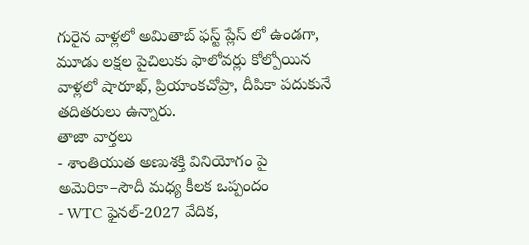గురైన వాళ్లలో అమితాబ్ ఫస్ట్ ప్లేస్ లో ఉండగా, మూడు లక్షల పైచిలుకు ఫాలోవర్లు కోల్పోయిన వాళ్లలో షారూఖ్, ప్రియాంకచోప్రా, దీపికా పదుకునే తదితరులు ఉన్నారు.
తాజా వార్తలు
- శాంతియుత అణుశక్తి వినియోగం పై అమెరికా–సౌదీ మధ్య కీలక ఒప్పందం
- WTC ఫైనల్-2027 వేదిక,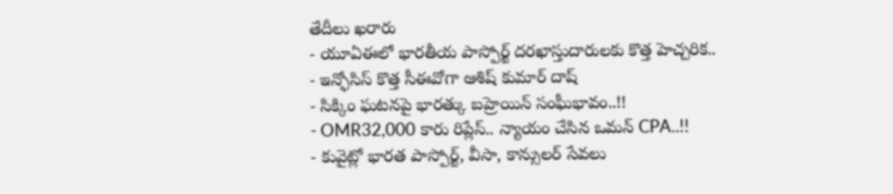తేదీలు ఖరారు
- యూఏఈలో భారతీయ పాస్పోర్ట్ దరఖాస్తుదారులకు కొత్త హెచ్చరిక..
- ఇన్ఫోసిస్ కొత్త సీఈవోగా ఆశిష్ కుమార్ దాష్
- సిక్కిం ఘటనపై భారత్కు బహ్రెయిన్ సంఘీభావం..!!
- OMR32,000 కారు రిప్లేస్.. న్యాయం చేసిన ఒమన్ CPA..!!
- కువైట్లో భారత పాస్పోర్ట్, వీసా, కాన్సులర్ సేవలు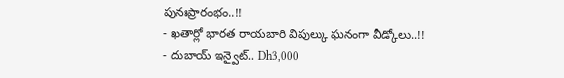పునఃప్రారంభం..!!
- ఖతార్లో భారత రాయబారి విపుల్కు ఘనంగా వీడ్కోలు..!!
- దుబాయ్ ఇన్వైట్.. Dh3,000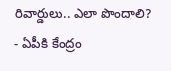రివార్డులు.. ఎలా పొందాలి?
- ఏపీకి కేంద్రం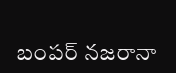బంపర్ నజరానా